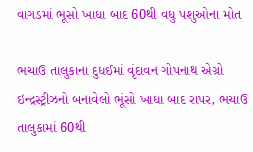વાગડમાં ભૂસો ખાધા બાદ 60થી વધુ પશુઓના મોત

ભચાઉ તાલુકાના દુધઈમાં વૃંદાવન ગોપનાથ એગ્રો ઇન્દ્રસ્ટ્રીઝનો બનાવેલો ભૂંસો ખાધા બાદ રાપર, ભચાઉ તાલુકામાં 60થી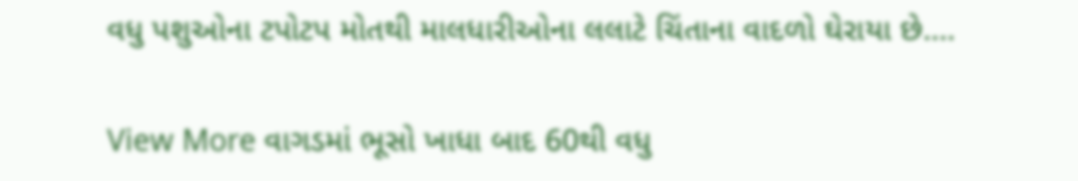વધુ પશુઓના ટપોટપ મોતથી માલધારીઓના લલાટે ચિંતાના વાદળો ઘેરાયા છે.…

View More વાગડમાં ભૂસો ખાધા બાદ 60થી વધુ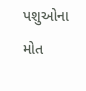પશુઓના મોત